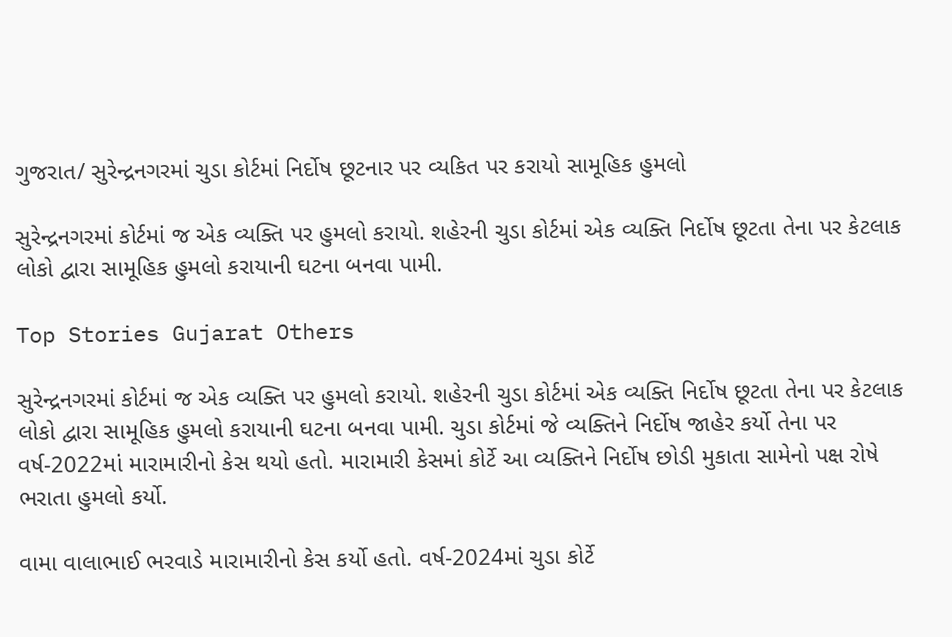ગુજરાત/ સુરેન્દ્રનગરમાં ચુડા કોર્ટમાં નિર્દોષ છૂટનાર પર વ્યકિત પર કરાયો સામૂહિક હુમલો

સુરેન્દ્રનગરમાં કોર્ટમાં જ એક વ્યક્તિ પર હુમલો કરાયો. શહેરની ચુડા કોર્ટમાં એક વ્યક્તિ નિર્દોષ છૂટતા તેના પર કેટલાક લોકો દ્વારા સામૂહિક હુમલો કરાયાની ઘટના બનવા પામી.

Top Stories Gujarat Others

સુરેન્દ્રનગરમાં કોર્ટમાં જ એક વ્યક્તિ પર હુમલો કરાયો. શહેરની ચુડા કોર્ટમાં એક વ્યક્તિ નિર્દોષ છૂટતા તેના પર કેટલાક લોકો દ્વારા સામૂહિક હુમલો કરાયાની ઘટના બનવા પામી. ચુડા કોર્ટમાં જે વ્યક્તિને નિર્દોષ જાહેર કર્યો તેના પર વર્ષ-2022માં મારામારીનો કેસ થયો હતો. મારામારી કેસમાં કોર્ટે આ વ્યક્તિને નિર્દોષ છોડી મુકાતા સામેનો પક્ષ રોષે ભરાતા હુમલો કર્યો.

વામા વાલાભાઈ ભરવાડે મારામારીનો કેસ કર્યો હતો. વર્ષ-2024માં ચુડા કોર્ટે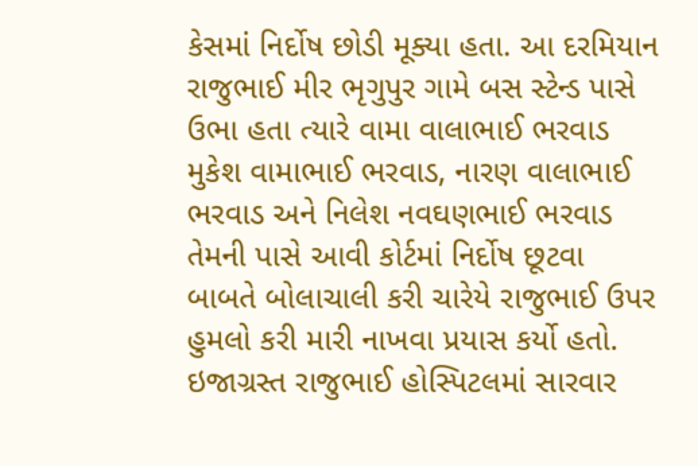કેસમાં નિર્દોષ છોડી મૂક્યા હતા. આ દરમિયાન રાજુભાઈ મીર ભૃગુપુર ગામે બસ સ્ટેન્ડ પાસે ઉભા હતા ત્યારે વામા વાલાભાઈ ભરવાડ મુકેશ વામાભાઈ ભરવાડ, નારણ વાલાભાઈ ભરવાડ અને નિલેશ નવઘણભાઈ ભરવાડ તેમની પાસે આવી કોર્ટમાં નિર્દોષ છૂટવા બાબતે બોલાચાલી કરી ચારેયે રાજુભાઈ ઉપર હુમલો કરી મારી નાખવા પ્રયાસ કર્યો હતો. ઇજાગ્રસ્ત રાજુભાઈ હોસ્પિટલમાં સારવાર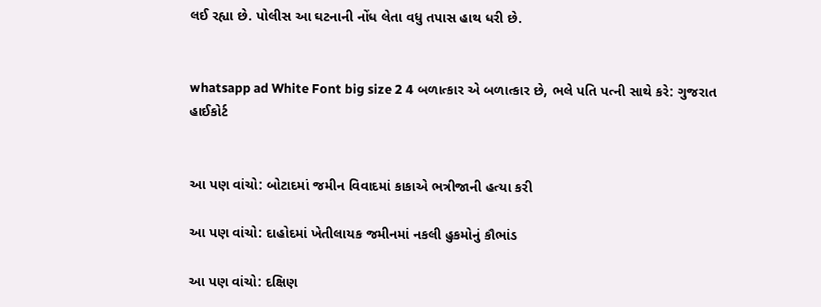લઈ રહ્યા છે. પોલીસ આ ઘટનાની નોંધ લેતા વધુ તપાસ હાથ ધરી છે.


whatsapp ad White Font big size 2 4 બળાત્કાર એ બળાત્કાર છે, ભલે પતિ પત્ની સાથે કરે: ગુજરાત હાઈકોર્ટ


આ પણ વાંચો: બોટાદમાં જમીન વિવાદમાં કાકાએ ભત્રીજાની હત્યા કરી

આ પણ વાંચો: દાહોદમાં ખેતીલાયક જમીનમાં નકલી હુકમોનું કૌભાંડ

આ પણ વાંચો: દક્ષિણ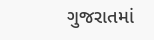ગુજરાતમાં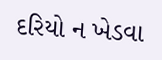દરિયો ન ખેડવા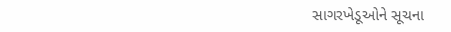સાગરખેડૂઓને સૂચના